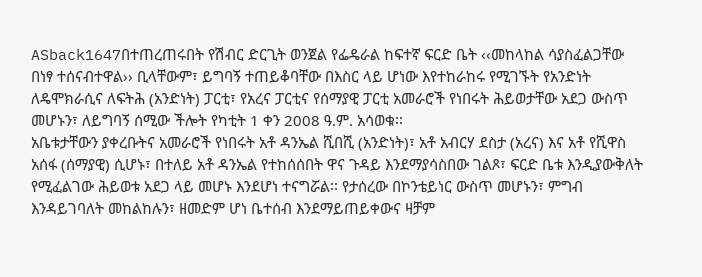ASback1647በተጠረጠሩበት የሽብር ድርጊት ወንጀል የፌዴራል ከፍተኛ ፍርድ ቤት ‹‹መከላከል ሳያስፈልጋቸው በነፃ ተሰናብተዋል›› ቢላቸውም፣ ይግባኝ ተጠይቆባቸው በእስር ላይ ሆነው እየተከራከሩ የሚገኙት የአንድነት ለዴሞክራሲና ለፍትሕ (አንድነት) ፓርቲ፣ የአረና ፓርቲና የሰማያዊ ፓርቲ አመራሮች የነበሩት ሕይወታቸው አደጋ ውስጥ መሆኑን፣ ለይግባኝ ሰሚው ችሎት የካቲት 1 ቀን 2008 ዓ.ም. አሳወቁ፡፡
አቤቱታቸውን ያቀረቡትና አመራሮች የነበሩት አቶ ዳንኤል ሺበሺ (አንድነት)፣ አቶ አብርሃ ደስታ (አረና) እና አቶ የሺዋስ አሰፋ (ሰማያዊ) ሲሆኑ፣ በተለይ አቶ ዳንኤል የተከሰሰበት ዋና ጉዳይ እንደማያሳስበው ገልጾ፣ ፍርድ ቤቱ እንዲያውቅለት የሚፈልገው ሕይወቱ አደጋ ላይ መሆኑ እንደሆነ ተናግሯል፡፡ የታሰረው በኮንቴይነር ውስጥ መሆኑን፣ ምግብ እንዳይገባለት መከልከሉን፣ ዘመድም ሆነ ቤተሰብ እንደማይጠይቀውና ዛቻም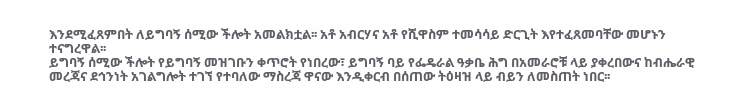እንደሚፈጸምበት ለይግባኝ ሰሚው ችሎት አመልክቷል፡፡ አቶ አብርሃና አቶ የሺዋስም ተመሳሳይ ድርጊት እየተፈጸመባቸው መሆኑን ተናግረዋል፡፡
ይግባኝ ሰሚው ችሎት የይግባኝ መዝገቡን ቀጥሮት የነበረው፣ ይግባኝ ባይ የፌዴራል ዓቃቤ ሕግ በአመራሮቹ ላይ ያቀረበውና ከብሔራዊ መረጃና ደኅንነት አገልግሎት ተገኘ የተባለው ማስረጃ ዋናው እንዲቀርብ በሰጠው ትዕዛዝ ላይ ብይን ለመስጠት ነበር፡፡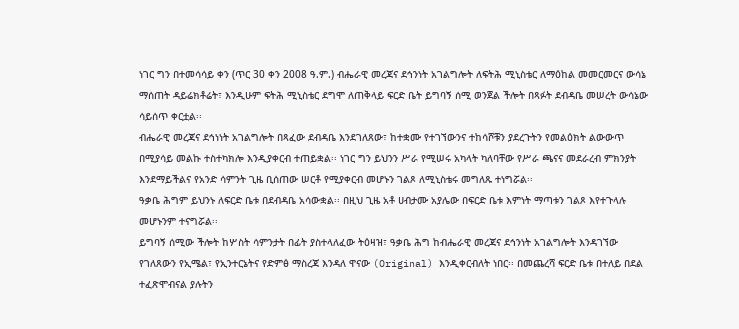ነገር ግን በተመሳሳይ ቀን (ጥር 30 ቀን 2008 ዓ.ም.) ብሔራዊ መረጃና ደኅንነት አገልግሎት ለፍትሕ ሚኒስቴር ለማዕከል መመርመርና ውሳኔ ማሰጠት ዳይሬክቶሬት፣ እንዲሁም ፍትሕ ሚኒስቴር ደግሞ ለጠቅላይ ፍርድ ቤት ይግባኝ ሰሚ ወንጀል ችሎት በጻፉት ደብዳቤ መሠረት ውሳኔው ሳይሰጥ ቀርቷል፡፡
ብሔራዊ መረጃና ደኅነነት አገልግሎት በጻፈው ደብዳቤ እንደገለጸው፣ ከተቋሙ የተገኘውንና ተከሳሾቹን ያደረጉትን የመልዕክት ልውውጥ በሚያሳይ መልኩ ተስተካክሎ እንዲያቀርብ ተጠይቋል፡፡ ነገር ግን ይህንን ሥራ የሚሠሩ አካላት ካለባቸው የሥራ ጫናና መደራረብ ምክንያት እንደማይችልና የአንድ ሳምንት ጊዜ ቢሰጠው ሠርቶ የሚያቀርብ መሆኑን ገልጾ ለሚኒስቴሩ መግለጹ ተነግሯል፡፡
ዓቃቤ ሕግም ይህንኑ ለፍርድ ቤቱ በደብዳቤ አሳውቋል፡፡ በዚህ ጊዜ አቶ ሀብታሙ አያሌው በፍርድ ቤቱ እምነት ማጣቱን ገልጾ እየተጉላሉ መሆኑንም ተናግሯል፡፡
ይግባኝ ሰሚው ችሎት ከሦስት ሳምንታት በፊት ያስተላለፈው ትዕዛዝ፣ ዓቃቤ ሕግ ከብሔራዊ መረጃና ደኅንነት አገልግሎት እንዳገኘው የገለጸውን የኢሜል፣ የኢንተርኔትና የድምፅ ማስረጃ እንዳለ ዋናው (Original) እንዲቀርብለት ነበር፡፡ በመጨረሻ ፍርድ ቤቱ በተለይ በደል ተፈጽሞብናል ያሉትን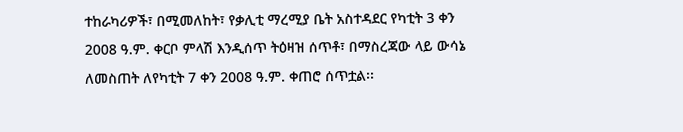ተከራካሪዎች፣ በሚመለከት፣ የቃሊቲ ማረሚያ ቤት አስተዳደር የካቲት 3 ቀን 2008 ዓ.ም. ቀርቦ ምላሽ እንዲሰጥ ትዕዛዝ ሰጥቶ፣ በማስረጃው ላይ ውሳኔ ለመስጠት ለየካቲት 7 ቀን 2008 ዓ.ም. ቀጠሮ ሰጥቷል፡፡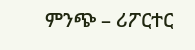ምንጭ – ሪፖርተር